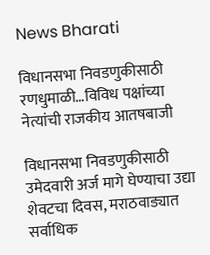News Bharati

विधानसभा निवडणुकीसाठी रणधुमाळी…विविध पक्षांच्या नेत्यांची राजकीय आतषबाजी

विधानसभा निवडणुकीसाठी उमेदवारी अर्ज मागे घेण्याचा उद्या शेवटचा दिवस, मराठवाड्यात सर्वाधिक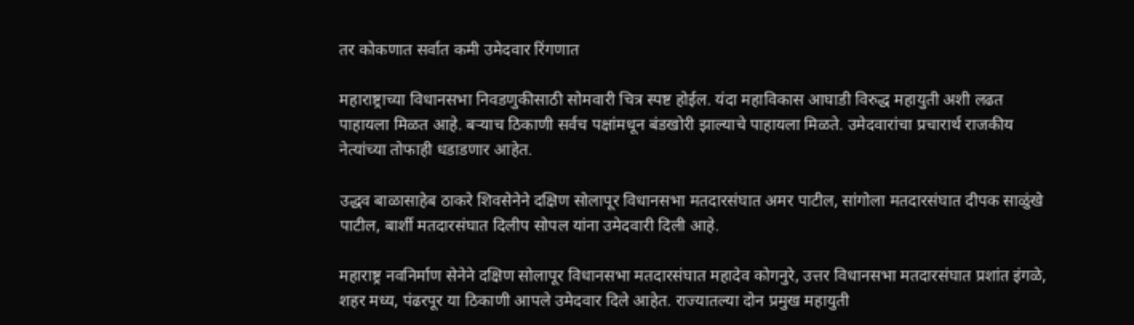तर कोकणात सर्वात कमी उमेदवार रिंगणात

महाराष्ट्राच्या विधानसभा निवडणुकीसाठी सोमवारी चित्र स्पष्ट होईल. यंदा महाविकास आघाडी विरुद्ध महायुती अशी लढत पाहायला मिळत आहे. बऱ्याच ठिकाणी सर्वच पक्षांमधून बंडखोरी झाल्याचे पाहायला मिळते. उमेदवारांचा प्रचारार्थ राजकीय नेत्यांच्या तोफाही धडाडणार आहेत.

उद्धव बाळासाहेब ठाकरे शिवसेनेने दक्षिण सोलापूर विधानसभा मतदारसंघात अमर पाटील, सांगोला मतदारसंघात दीपक साळुंखे पाटील, बार्शी मतदारसंघात दिलीप सोपल यांना उमेदवारी दिली आहे.

महाराष्ट्र नवनिर्माण सेनेने दक्षिण सोलापूर विधानसभा मतदारसंघात महादेव कोगनुरे, उत्तर विधानसभा मतदारसंघात प्रशांत इंगळे, शहर मध्य, पंढरपूर या ठिकाणी आपले उमेदवार दिले आहेत. राज्यातल्या दोन प्रमुख महायुती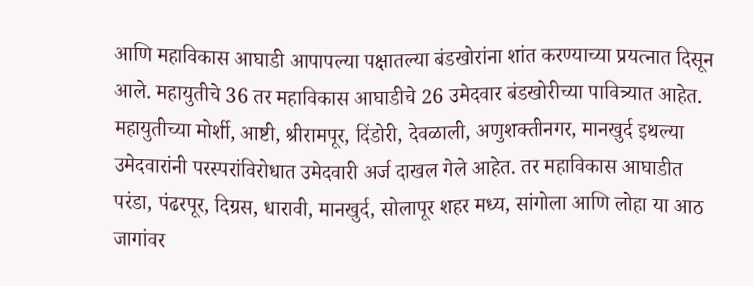आणि महाविकास आघाडी आपापल्या पक्षातल्या बंडखोरांना शांत करण्याच्या प्रयत्नात दिसून आले. महायुतीचे 36 तर महाविकास आघाडीचे 26 उमेदवार बंडखोरीच्या पावित्र्यात आहेत. महायुतीच्या मोर्शी, आष्टी, श्रीरामपूर, दिंडोरी, देवळाली, अणुशक्तीनगर, मानखुर्द इथल्या उमेदवारांनी परस्परांविरोधात उमेदवारी अर्ज दाखल गेले आहेत. तर महाविकास आघाडीत परंडा, पंढरपूर, दिग्रस, धारावी, मानखुर्द, सोलापूर शहर मध्य, सांगोला आणि लोहा या आठ जागांवर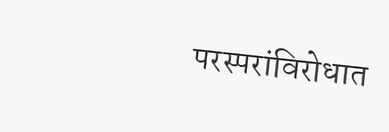परस्परांविरोधात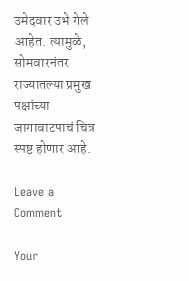उमेदवार उभे गेले आहेत. त्यामुळे, सोमवारनंतर राज्यातल्या प्रमुख पक्षांच्या जागावाटपाचं चित्र स्पष्ट होणार आहे.

Leave a Comment

Your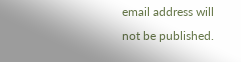email address will not be published.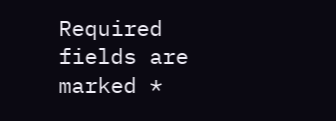Required fields are marked *